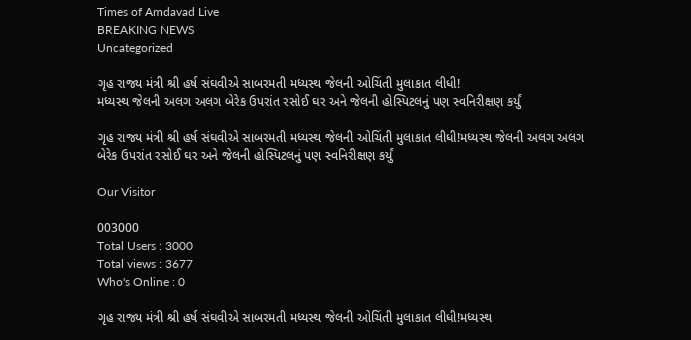Times of Amdavad Live
BREAKING NEWS
Uncategorized

ગૃહ રાજ્ય મંત્રી શ્રી હર્ષ સંઘવીએ સાબરમતી મધ્યસ્થ જેલની ઓચિંતી મુલાકાત લીધી!
મધ્યસ્થ જેલની અલગ અલગ બેરેક ઉપરાંત રસોઈ ઘર અને જેલની હોસ્પિટલનું પણ સ્વનિરીક્ષણ કર્યું

ગૃહ રાજ્ય મંત્રી શ્રી હર્ષ સંઘવીએ સાબરમતી મધ્યસ્થ જેલની ઓચિંતી મુલાકાત લીધી!મધ્યસ્થ જેલની અલગ અલગ બેરેક ઉપરાંત રસોઈ ઘર અને જેલની હોસ્પિટલનું પણ સ્વનિરીક્ષણ કર્યું

Our Visitor

003000
Total Users : 3000
Total views : 3677
Who's Online : 0

ગૃહ રાજ્ય મંત્રી શ્રી હર્ષ સંઘવીએ સાબરમતી મધ્યસ્થ જેલની ઓચિંતી મુલાકાત લીધી!મધ્યસ્થ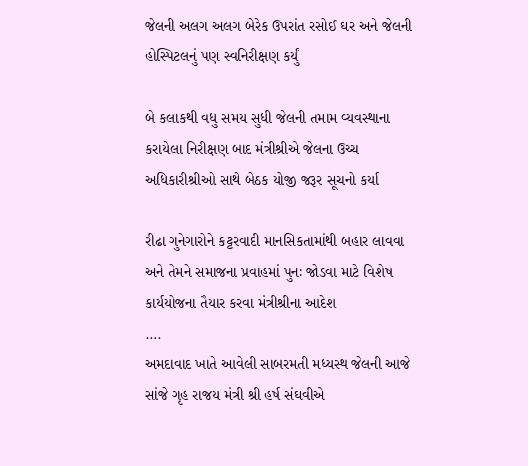જેલની અલગ અલગ બેરેક ઉપરાંત રસોઈ ઘર અને જેલની હોસ્પિટલનું પણ સ્વનિરીક્ષણ કર્યું

બે કલાકથી વધુ સમય સુધી જેલની તમામ વ્યવસ્થાના કરાયેલા નિરીક્ષણ બાદ મંત્રીશ્રીએ જેલના ઉચ્ચ અધિકારીશ્રીઓ સાથે બેઠક યોજી જરૂર સૂચનો કર્યા

રીઢા ગુનેગારોને કટ્ટરવાદી માનસિકતામાંથી બહાર લાવવા અને તેમને સમાજના પ્રવાહમાં પુનઃ જોડવા માટે વિશેષ કાર્યયોજના તૈયાર કરવા મંત્રીશ્રીના આદેશ
….
અમદાવાદ ખાતે આવેલી સાબરમતી મધ્યસ્થ જેલની આજે સાંજે ગૃહ રાજય મંત્રી શ્રી હર્ષ સંઘવીએ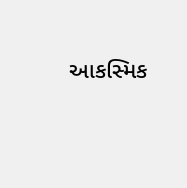આકસ્મિક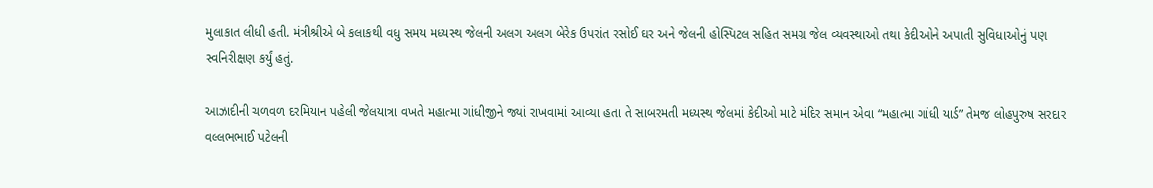મુલાકાત લીધી હતી. મંત્રીશ્રીએ બે કલાકથી વધુ સમય મધ્યસ્થ જેલની અલગ અલગ બેરેક ઉપરાંત રસોઈ ઘર અને જેલની હોસ્પિટલ સહિત સમગ્ર જેલ વ્યવસ્થાઓ તથા કેદીઓને અપાતી સુવિધાઓનું પણ સ્વનિરીક્ષણ કર્યું હતું.

આઝાદીની ચળવળ દરમિયાન પહેલી જેલયાત્રા વખતે મહાત્મા ગાંધીજીને જ્યાં રાખવામાં આવ્યા હતા તે સાબરમતી મધ્યસ્થ જેલમાં કેદીઓ માટે મંદિર સમાન એવા “મહાત્મા ગાંધી યાર્ડ” તેમજ લોહપુરુષ સરદાર વલ્લભભાઈ પટેલની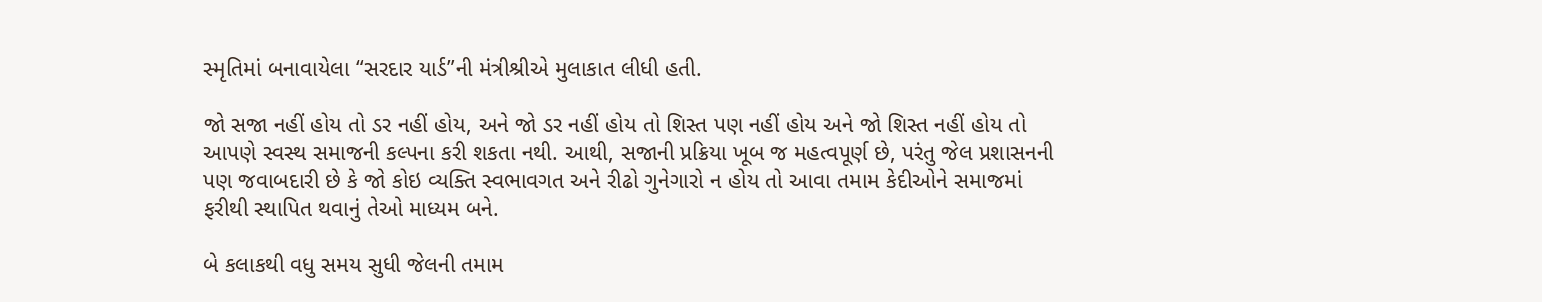સ્મૃતિમાં બનાવાયેલા “સરદાર યાર્ડ”ની મંત્રીશ્રીએ મુલાકાત લીધી હતી.

જો સજા નહીં હોય તો ડર નહીં હોય, અને જો ડર નહીં હોય તો શિસ્ત પણ નહીં હોય અને જો શિસ્ત નહીં હોય તો આપણે સ્વસ્થ સમાજની કલ્પના કરી શકતા નથી. આથી, સજાની પ્રક્રિયા ખૂબ જ મહત્વપૂર્ણ છે, પરંતુ જેલ પ્રશાસનની પણ જવાબદારી છે કે જો કોઇ વ્યક્તિ સ્વભાવગત અને રીઢો ગુનેગારો ન હોય તો આવા તમામ કેદીઓને સમાજમાં ફરીથી સ્થાપિત થવાનું તેઓ માધ્યમ બને.

બે કલાકથી વધુ સમય સુધી જેલની તમામ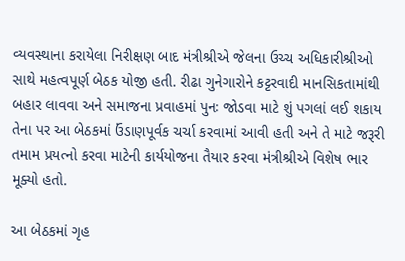વ્યવસ્થાના કરાયેલા નિરીક્ષણ બાદ મંત્રીશ્રીએ જેલના ઉચ્ચ અધિકારીશ્રીઓ સાથે મહત્વપૂર્ણ બેઠક યોજી હતી. રીઢા ગુનેગારોને કટ્ટરવાદી માનસિકતામાંથી બહાર લાવવા અને સમાજના પ્રવાહમાં પુનઃ જોડવા માટે શું પગલાં લઈ શકાય તેના પર આ બેઠકમાં ઉંડાણપૂર્વક ચર્ચા કરવામાં આવી હતી અને તે માટે જરૂરી તમામ પ્રયત્નો કરવા માટેની કાર્યયોજના તૈયાર કરવા મંત્રીશ્રીએ વિશેષ ભાર મૂક્યો હતો.

આ બેઠકમાં ગૃહ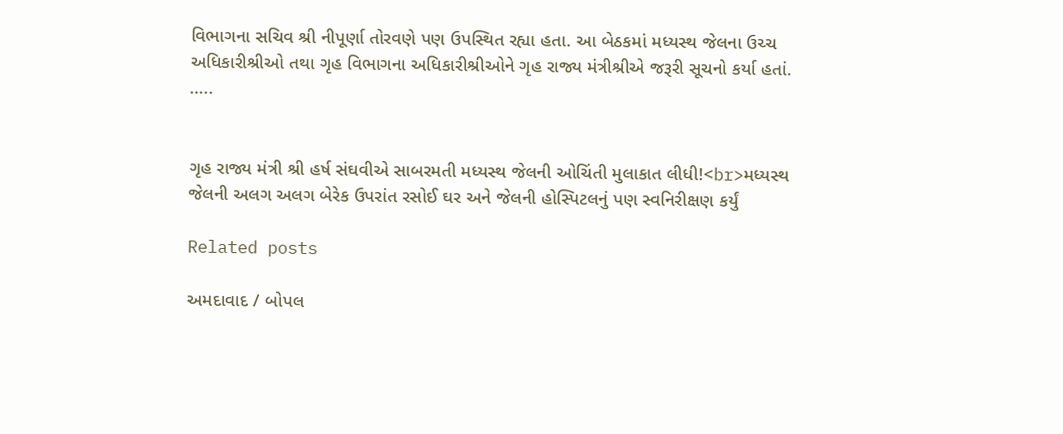વિભાગના સચિવ શ્રી નીપૂર્ણા તોરવણે પણ ઉપસ્થિત રહ્યા હતા. આ બેઠકમાં મધ્યસ્થ જેલના ઉચ્ચ અધિકારીશ્રીઓ તથા ગૃહ વિભાગના અધિકારીશ્રીઓને ગૃહ રાજ્ય મંત્રીશ્રીએ જરૂરી સૂચનો કર્યા હતાં.
…..


ગૃહ રાજ્ય મંત્રી શ્રી હર્ષ સંઘવીએ સાબરમતી મધ્યસ્થ જેલની ઓચિંતી મુલાકાત લીધી!<br>મધ્યસ્થ જેલની અલગ અલગ બેરેક ઉપરાંત રસોઈ ઘર અને જેલની હોસ્પિટલનું પણ સ્વનિરીક્ષણ કર્યું

Related posts

અમદાવાદ / બોપલ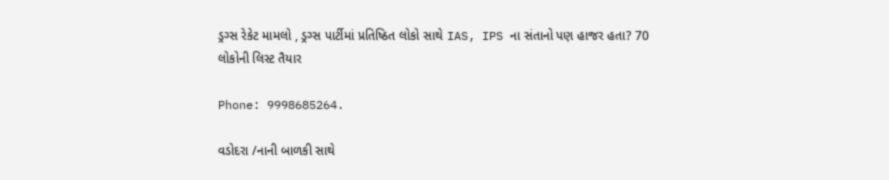ડ્રગ્સ રેકેટ મામલો , ડ્રગ્સ પાર્ટીમાં પ્રતિષ્ઠિત લોકો સાથે IAS, IPS ના સંતાનો પણ હાજર હતા? 70 લોકોની લિસ્ટ તૈયાર

Phone: 9998685264.

વડોદરા /નાની બાળકી સાથે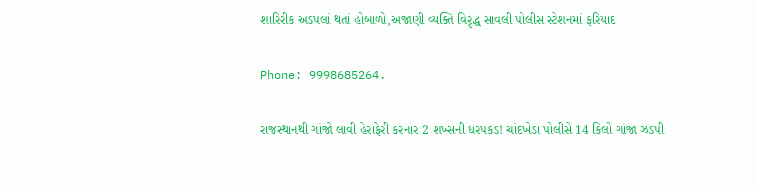શારિરીક અડપલાં થતાં હોબાળો,અજાણી વ્યક્તિ વિરૃદ્ધ સાવલી પોલીસ સ્ટેશનમાં ફરિયાદ

Phone: 9998685264.

રાજસ્થાનથી ગાંજો લાવી હેરાફેરી કરનાર 2 શખ્સની ધરપકડ! ચાંદખેડા પોલીસે 14 કિલો ગાંજા ઝડપી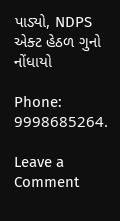પાડ્યો, NDPS એક્ટ હેઠળ ગુનો નોંધાયો

Phone: 9998685264.

Leave a Comment